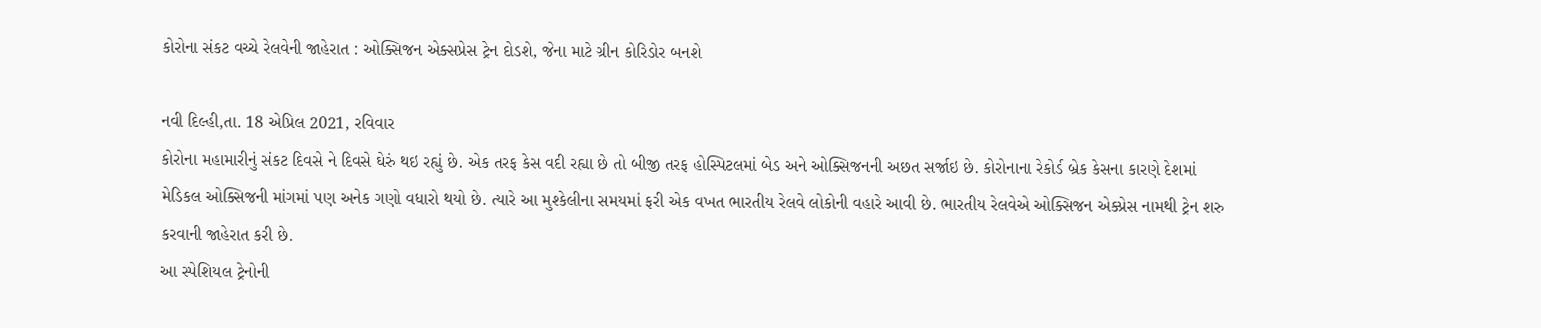કોરોના સંકટ વચ્ચે રેલવેની જાહેરાત : ઓક્સિજન એક્સપ્રેસ ટ્રેન દોડશે, જેના માટે ગ્રીન કોરિડોર બનશે

નવી દિલ્હી,તા. 18 એપ્રિલ 2021, રવિવાર
કોરોના મહામારીનું સંકટ દિવસે ને દિવસે ઘેરું થઇ રહ્યું છે. એક તરફ કેસ વદી રહ્યા છે તો બીજી તરફ હોસ્પિટલમાં બેડ અને ઓક્સિજનની અછત સર્જાઇ છે. કોરોનાના રેકોર્ડ બ્રેક કેસના કારણે દેશમાં મેડિકલ ઓક્સિજની માંગમાં પણ અનેક ગણો વધારો થયો છે. ત્યારે આ મુશ્કેલીના સમયમાં ફરી એક વખત ભારતીય રેલવે લોકોની વહારે આવી છે. ભારતીય રેલવેએ ઓક્સિજન એક્પ્રેસ નામથી ટ્રેન શરુ કરવાની જાહેરાત કરી છે.
આ સ્પેશિયલ ટ્રેનોની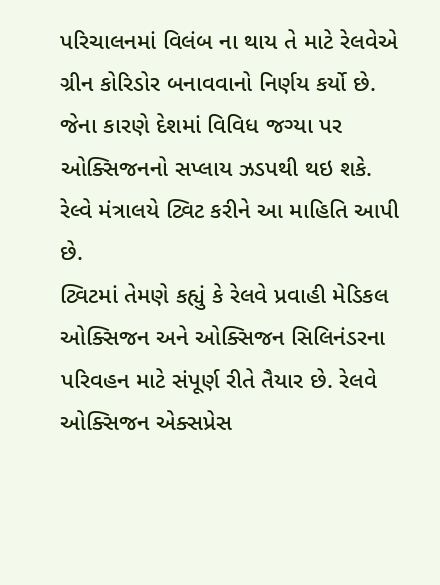પરિચાલનમાં વિલંબ ના થાય તે માટે રેલવેએ ગ્રીન કોરિડોર બનાવવાનો નિર્ણય કર્યો છે. જેના કારણે દેશમાં વિવિધ જગ્યા પર ઓક્સિજનનો સપ્લાય ઝડપથી થઇ શકે. રેલ્વે મંત્રાલયે ટ્વિટ કરીને આ માહિતિ આપી છે.
ટ્વિટમાં તેમણે કહ્યું કે રેલવે પ્રવાહી મેડિકલ ઓક્સિજન અને ઓક્સિજન સિલિનંડરના પરિવહન માટે સંપૂર્ણ રીતે તૈયાર છે. રેલવે ઓક્સિજન એક્સપ્રેસ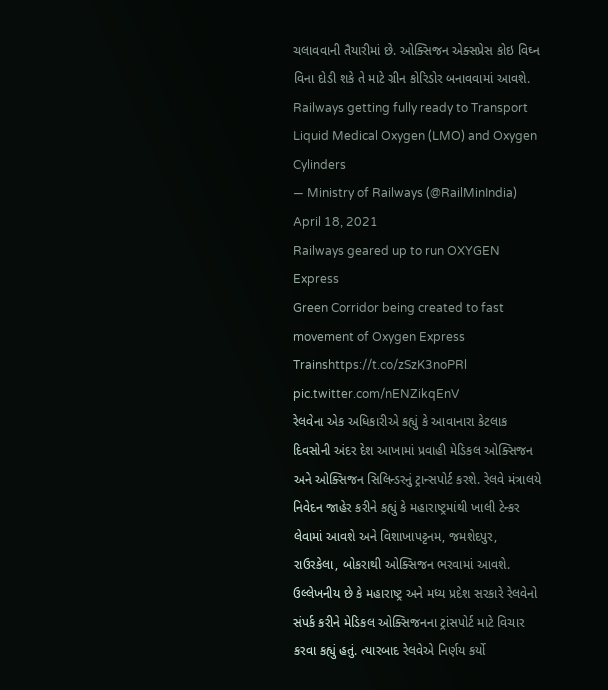ચલાવવાની તૈયારીમાં છે. ઓક્સિજન એક્સપ્રેસ કોઇ વિઘ્ન વિના દોડી શકે તે માટે ગ્રીન કોરિડોર બનાવવામાં આવશે.
Railways getting fully ready to Transport Liquid Medical Oxygen (LMO) and Oxygen Cylinders
— Ministry of Railways (@RailMinIndia) April 18, 2021
Railways geared up to run OXYGEN Express
Green Corridor being created to fast movement of Oxygen Express Trainshttps://t.co/zSzK3noPRl pic.twitter.com/nENZikqEnV
રેલવેના એક અધિકારીએ કહ્યું કે આવાનારા કેટલાક દિવસોની અંદર દેશ આખામાં પ્રવાહી મેડિકલ ઓક્સિજન અને ઓક્સિજન સિલિન્ડરનું ટ્રાન્સપોર્ટ કરશે. રેલવે મંત્રાલયે નિવેદન જાહેર કરીને કહ્યું કે મહારાષ્ટ્રમાંથી ખાલી ટેન્કર લેવામાં આવશે અને વિશાખાપટ્ટનમ, જમશેદપુર, રાઉરકેલા, બોકરાથી ઓક્સિજન ભરવામાં આવશે. ઉલ્લેખનીય છે કે મહારાષ્ટ્ર અને મધ્ય પ્રદેશ સરકારે રેલવેનો સંપર્ક કરીને મેડિકલ ઓક્સિજનના ટ્રાંસપોર્ટ માટે વિચાર કરવા કહ્યું હતું. ત્યારબાદ રેલવેએ નિર્ણય કર્યો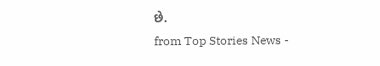છે.
from Top Stories News -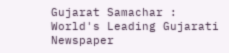Gujarat Samachar : World's Leading Gujarati Newspaper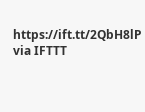https://ift.tt/2QbH8lP
via IFTTT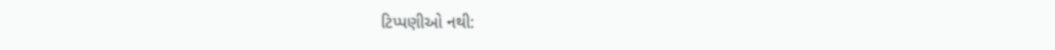ટિપ્પણીઓ નથી: